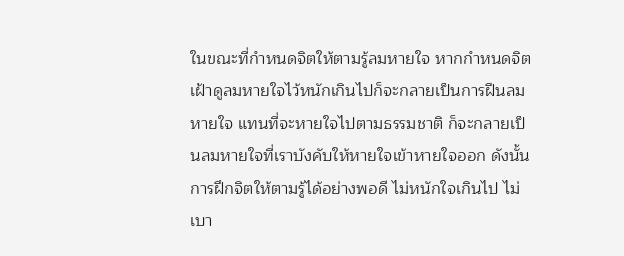ในขณะที่กำหนดจิตให้ตามรู้ลมหายใจ หากกำหนดจิตเฝ้าดูลมหายใจไว้หนักเกินไปก็จะกลายเป็นการฝืนลมหายใจ แทนที่จะหายใจไปตามธรรมชาติ ก็จะกลายเป็นลมหายใจที่เราบังคับให้หายใจเข้าหายใจออก ดังนั้นการฝึกจิตให้ตามรู้ได้อย่างพอดี ไม่หนักใจเกินไป ไม่เบา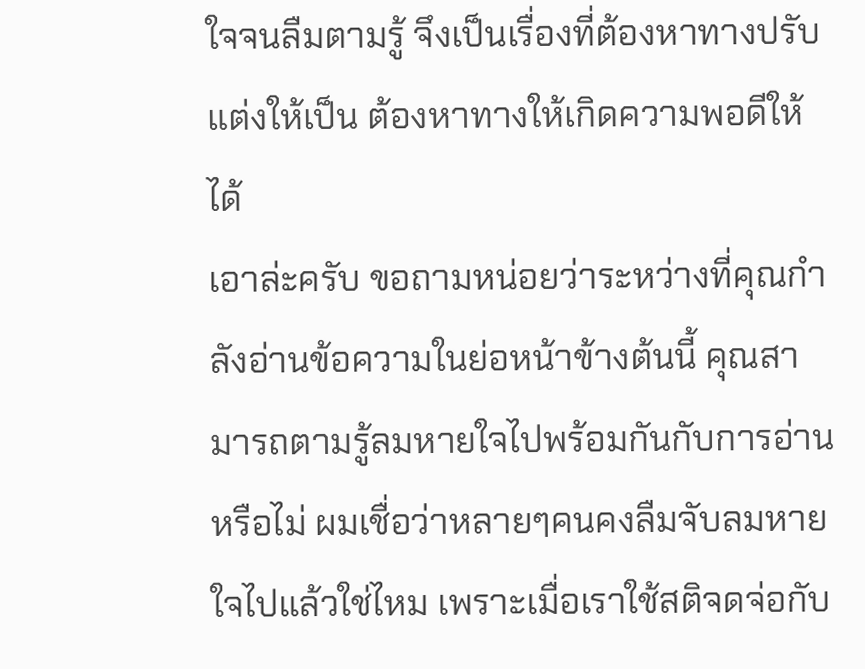ใจจนลืมตามรู้ จึงเป็นเรื่องที่ต้องหาทางปรับแต่งให้เป็น ต้องหาทางให้เกิดความพอดีให้ได้
เอาล่ะครับ ขอถามหน่อยว่าระหว่างที่คุณกำลังอ่านข้อความในย่อหน้าข้างต้นนี้ คุณสามารถตามรู้ลมหายใจไปพร้อมกันกับการอ่านหรือไม่ ผมเชื่อว่าหลายๆคนคงลืมจับลมหายใจไปแล้วใช่ไหม เพราะเมื่อเราใช้สติจดจ่อกับ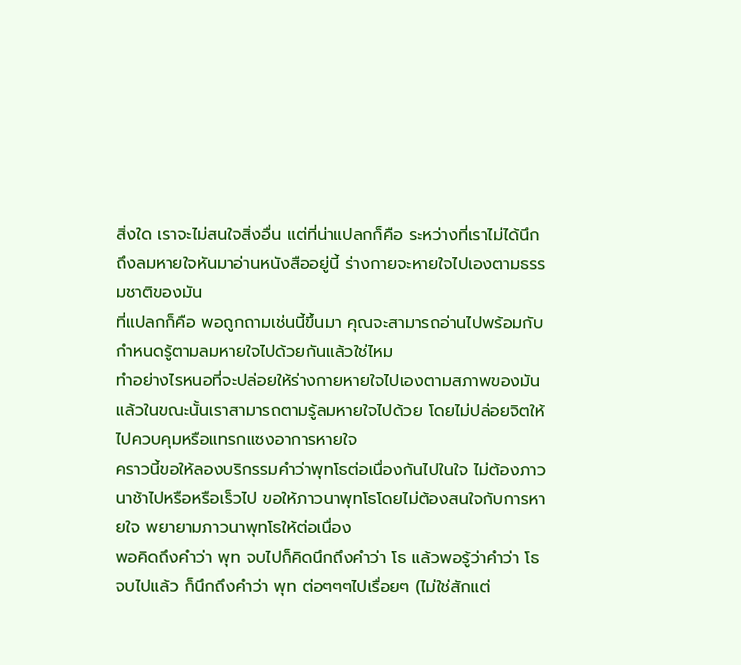สิ่งใด เราจะไม่สนใจสิ่งอื่น แต่ที่น่าแปลกก็คือ ระหว่างที่เราไม่ได้นึกถึงลมหายใจหันมาอ่านหนังสืออยู่นี้ ร่างกายจะหายใจไปเองตามธรรมชาติของมัน
ที่แปลกก็คือ พอถูกถามเช่นนี้ขึ้นมา คุณจะสามารถอ่านไปพร้อมกับกำหนดรู้ตามลมหายใจไปด้วยกันแล้วใช่ไหม
ทำอย่างไรหนอที่จะปล่อยให้ร่างกายหายใจไปเองตามสภาพของมัน แล้วในขณะนั้นเราสามารถตามรู้ลมหายใจไปด้วย โดยไม่ปล่อยจิตให้ไปควบคุมหรือแทรกแซงอาการหายใจ
คราวนี้ขอให้ลองบริกรรมคำว่าพุทโธต่อเนื่องกันไปในใจ ไม่ต้องภาวนาช้าไปหรือหรือเร็วไป ขอให้ภาวนาพุทโธโดยไม่ต้องสนใจกับการหายใจ พยายามภาวนาพุทโธให้ต่อเนื่อง
พอคิดถึงคำว่า พุท จบไปก็คิดนึกถึงคำว่า โธ แล้วพอรู้ว่าคำว่า โธ จบไปแล้ว ก็นึกถึงคำว่า พุท ต่อๆๆๆไปเรื่อยๆ (ไม่ใช่สักแต่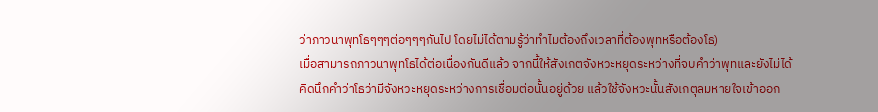ว่าภาวนาพุทโธๆๆๆต่อๆๆๆกันไป โดยไม่ได้ตามรู้ว่าทำไมต้องถึงเวลาที่ต้องพุทหรือต้องโธ)
เมื่อสามารถภาวนาพุทโธได้ต่อเนื่องกันดีแล้ว จากนี้ให้สังเกตจังหวะหยุดระหว่างที่จบคำว่าพุทและยังไม่ได้คิดนึกคำว่าโธว่ามีจังหวะหยุดระหว่างการเชื่อมต่อนั้นอยู่ด้วย แล้วใช้จังหวะนั้นสังเกตุลมหายใจเข้าออก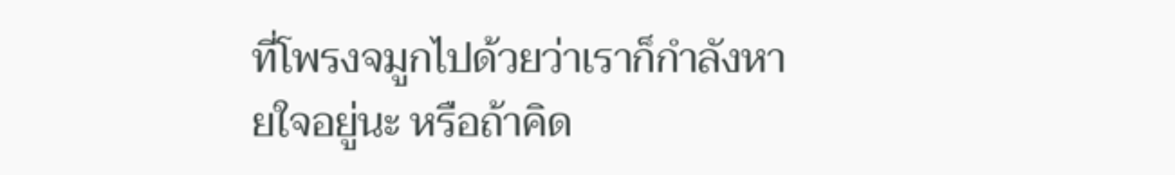ที่โพรงจมูกไปด้วยว่าเราก็กำลังหายใจอยู่นะ หรือถ้าคิด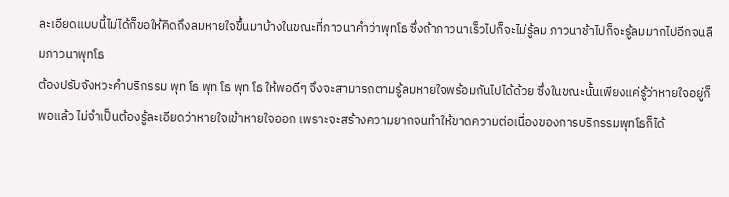ละเอียดแบบนี้ไม่ได้ก็ขอให้คิดถึงลมหายใจขึ้นมาบ้างในขณะที่ภาวนาคำว่าพุทโธ ซึ่งถ้าภาวนาเร็วไปก็จะไม่รู้ลม ภาวนาช้าไปก็จะรู้ลมมากไปอีกจนลืมภาวนาพุทโธ
ต้องปรับจังหวะคำบริกรรม พุท โธ พุท โธ พุท โธ ให้พอดีๆ จึงจะสามารถตามรู้ลมหายใจพร้อมกันไปได้ด้วย ซึ่งในขณะนั้นเพียงแค่รู้ว่าหายใจอยู่ก็พอแล้ว ไม่จำเป็นต้องรู้ละเอียดว่าหายใจเข้าหายใจออก เพราะจะสร้างความยากจนทำให้ขาดความต่อเนื่องของการบริกรรมพุทโธก็ได้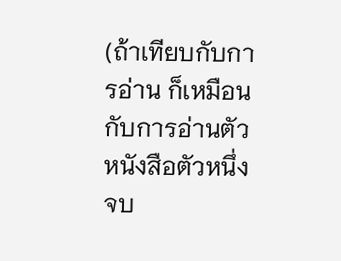(ถ้าเทียบกับการอ่าน ก็เหมือนกับการอ่านตัวหนังสือตัวหนึ่งจบ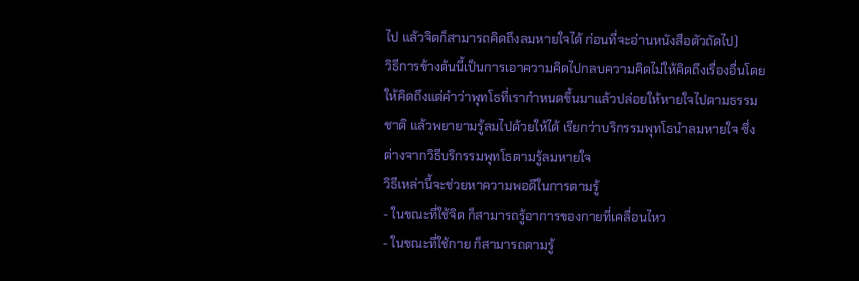ไป แล้วจิตก็สามารถคิดถึงลมหายใจได้ ก่อนที่จะอ่านหนังสือตัวถัดไป)
วิธีการข้างต้นนี้เป็นการเอาความคิดไปกลบความคิดไม่ให้คิดถึงเรื่องอื่นโดยให้คิดถึงแต่คำว่าพุทโธที่เรากำหนดขึ้นมาแล้วปล่อยให้หายใจไปตามธรรมชาติ แล้วพยายามรู้ลมไปด้วยให้ได้ เรียกว่าบริกรรมพุทโธนำลมหายใจ ซึ่งต่างจากวิธีบริกรรมพุทโธตามรู้ลมหายใจ
วิธีเหล่านี้จะช่วยหาความพอดีในการตามรู้
- ในขณะที่ใช้จิต ก็สามารถรู้อาการของกายที่เคลื่อนไหว
- ในขณะที่ใช้กาย ก็สามารถตามรู้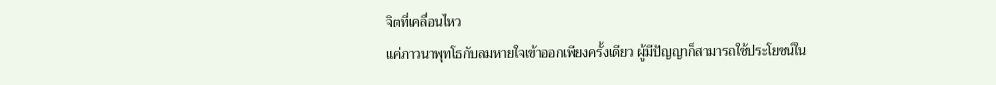จิตที่เคลื่อนไหว
แค่ภาวนาพุทโธกับลมหายใจเข้าออกเพียงครั้งเดียว ผู้มีปัญญาก็สามารถใช้ประโยชน์ใน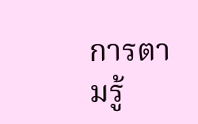การตามรู้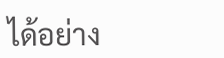ได้อย่าง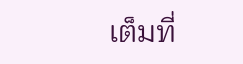เต็มที่